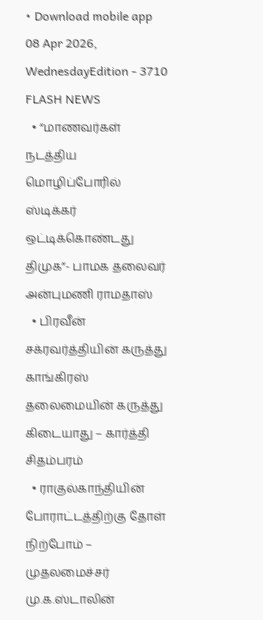• Download mobile app
08 Apr 2026, WednesdayEdition - 3710
FLASH NEWS
  • “மாணவர்கள் நடத்திய மொழிப்போரில் ஸ்டிக்கர் ஒட்டிக்கொண்டது திமுக”- பாமக தலைவர் அன்புமணி ராமதாஸ்
  • பிரவீன் சக்ரவர்த்தியின் கருத்து காங்கிரஸ் தலைமையின் கருத்து கிடையாது – கார்த்தி சிதம்பரம்
  • ராகுல்காந்தியின் போராட்டத்திற்கு தோள் நிற்போம் – முதலமைச்சர் மு.க.ஸ்டாலின்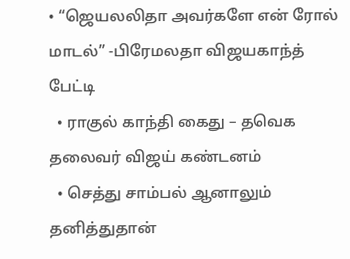• “ஜெயலலிதா அவர்களே என் ரோல் மாடல்” -பிரேமலதா விஜயகாந்த் பேட்டி
  • ராகுல் காந்தி கைது – தவெக தலைவர் விஜய் கண்டனம்
  • செத்து சாம்பல் ஆனாலும் தனித்துதான்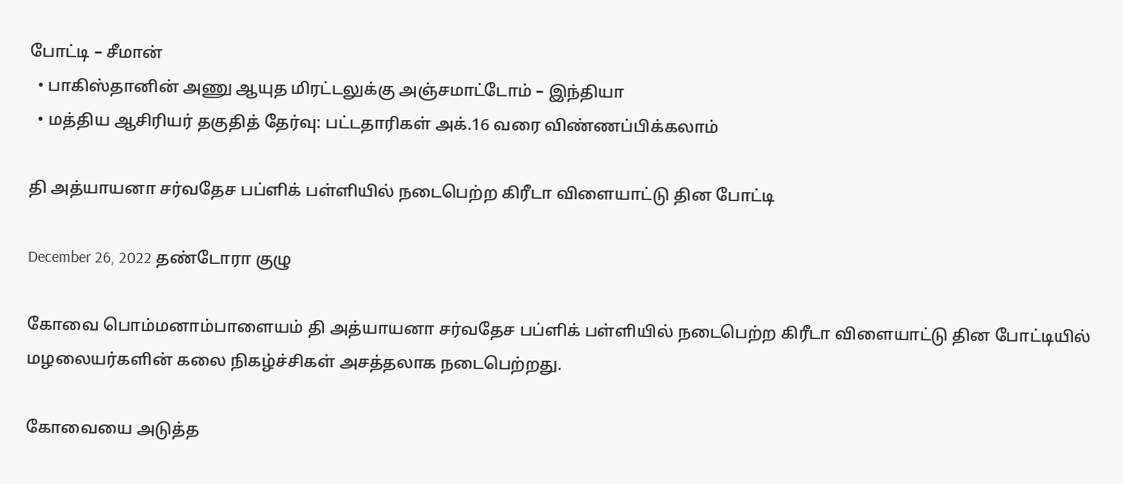போட்டி – சீமான்
  • பாகிஸ்தானின் அணு ஆயுத மிரட்டலுக்கு அஞ்சமாட்டோம் – இந்தியா
  • மத்திய ஆசிரியர் தகுதித் தேர்வு: பட்டதாரிகள் அக்.16 வரை விண்ணப்பிக்கலாம்

தி அத்யாயனா சர்வதேச பப்ளிக் பள்ளியில் நடைபெற்ற கிரீடா விளையாட்டு தின போட்டி

December 26, 2022 தண்டோரா குழு

கோவை பொம்மனாம்பாளையம் தி அத்யாயனா சர்வதேச பப்ளிக் பள்ளியில் நடைபெற்ற கிரீடா விளையாட்டு தின போட்டியில் மழலையர்களின் கலை நிகழ்ச்சிகள் அசத்தலாக நடைபெற்றது.

கோவையை அடுத்த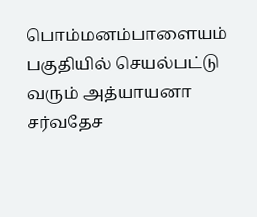பொம்மனம்பாளையம் பகுதியில் செயல்பட்டு வரும் அத்யாயனா சர்வதேச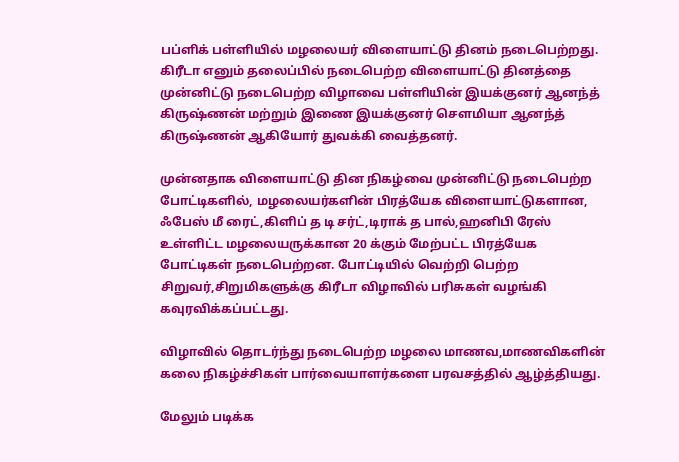பப்ளிக் பள்ளியில் மழலையர் விளையாட்டு தினம் நடைபெற்றது. கிரீடா எனும் தலைப்பில் நடைபெற்ற விளையாட்டு தினத்தை முன்னிட்டு நடைபெற்ற விழாவை பள்ளியின் இயக்குனர் ஆனந்த் கிருஷ்ணன் மற்றும் இணை இயக்குனர் சௌமியா ஆனந்த் கிருஷ்ணன் ஆகியோர் துவக்கி வைத்தனர்.

முன்னதாக விளையாட்டு தின நிகழ்வை முன்னிட்டு நடைபெற்ற போட்டிகளில், மழலையர்களின் பிரத்யேக விளையாட்டுகளான, ஃபேஸ் மீ ரைட்,கிளிப் த டி சர்ட்,டிராக் த பால்,ஹனிபி ரேஸ் உள்ளிட்ட மழலையருக்கான 20 க்கும் மேற்பட்ட பிரத்யேக போட்டிகள் நடைபெற்றன. போட்டியில் வெற்றி பெற்ற சிறுவர்,சிறுமிகளுக்கு கிரீடா விழாவில் பரிசுகள் வழங்கி கவுரவிக்கப்பட்டது.

விழாவில் தொடர்ந்து நடைபெற்ற மழலை மாணவ,மாணவிகளின் கலை நிகழ்ச்சிகள் பார்வையாளர்களை பரவசத்தில் ஆழ்த்தியது.

மேலும் படிக்க